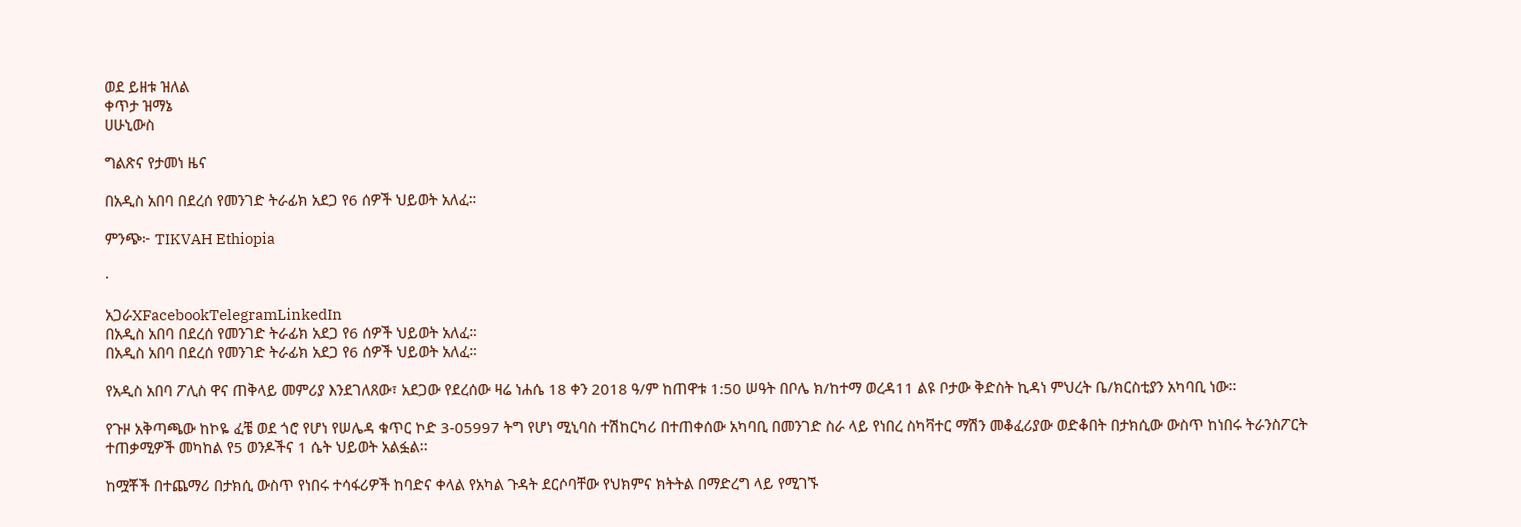ወደ ይዘቱ ዝለል
ቀጥታ ዝማኔ
ሀሁኒውስ

ግልጽና የታመነ ዜና

በአዲስ አበባ በደረሰ የመንገድ ትራፊክ አደጋ የ6 ሰዎች ህይወት አለፈ።

ምንጭ፦ TIKVAH Ethiopia

·

አጋራXFacebookTelegramLinkedIn
በአዲስ አበባ በደረሰ የመንገድ ትራፊክ አደጋ የ6 ሰዎች ህይወት አለፈ።
በአዲስ አበባ በደረሰ የመንገድ ትራፊክ አደጋ የ6 ሰዎች ህይወት አለፈ።

የአዲስ አበባ ፖሊስ ዋና ጠቅላይ መምሪያ እንደገለጸው፣ አደጋው የደረሰው ዛሬ ነሐሴ 18 ቀን 2018 ዓ/ም ከጠዋቱ 1:50 ሠዓት በቦሌ ክ/ከተማ ወረዳ11 ልዩ ቦታው ቅድስት ኪዳነ ምህረት ቤ/ክርስቲያን አካባቢ ነው፡፡

የጉዞ አቅጣጫው ከኮዬ ፈቼ ወደ ጎሮ የሆነ የሠሌዳ ቁጥር ኮድ 3-05997 ትግ የሆነ ሚኒባስ ተሽከርካሪ በተጠቀሰው አካባቢ በመንገድ ስራ ላይ የነበረ ስካቫተር ማሽን መቆፈሪያው ወድቆበት በታክሲው ውስጥ ከነበሩ ትራንስፖርት ተጠቃሚዎች መካከል የ5 ወንዶችና 1 ሴት ህይወት አልፏል፡፡

ከሟቾች በተጨማሪ በታክሲ ውስጥ የነበሩ ተሳፋሪዎች ከባድና ቀላል የአካል ጉዳት ደርሶባቸው የህክምና ክትትል በማድረግ ላይ የሚገኙ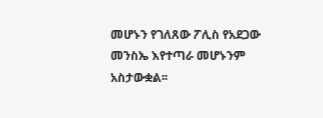መሆኑን የገለጸው ፖሊስ የአደጋው መንስኤ እየተጣራ መሆኑንም አስታውቋል፡፡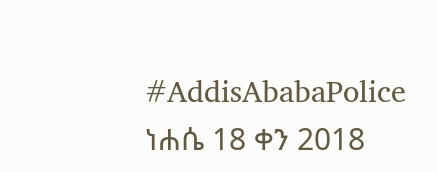#AddisAbabaPolice
ነሐሴ 18 ቀን 2018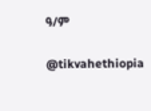ዓ/ም

@tikvahethiopia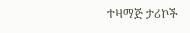ተዛማጅ ታሪኮች